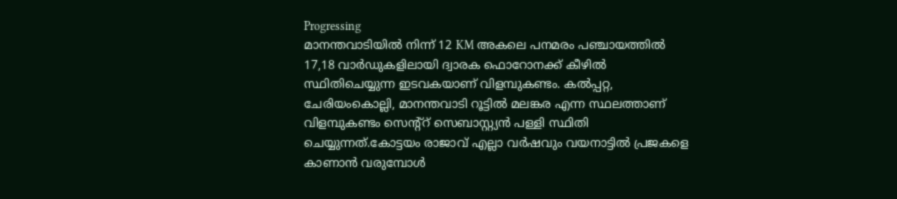Progressing
മാനന്തവാടിയിൽ നിന്ന് 12 KM അകലെ പനമരം പഞ്ചായത്തിൽ 17,18 വാർഡുകളിലായി ദ്വാരക ഫൊറോനക്ക് കീഴിൽ സ്ഥിതിചെയ്യുന്ന ഇടവകയാണ് വിളമ്പുകണ്ടം. കൽപ്പറ്റ, ചേരിയംകൊല്ലി, മാനന്തവാടി റൂട്ടിൽ മലങ്കര എന്ന സ്ഥലത്താണ് വിളമ്പുകണ്ടം സെന്റ്റ് സെബാസ്റ്റ്യൻ പള്ളി സ്ഥിതി ചെയ്യുന്നത്.കോട്ടയം രാജാവ് എല്ലാ വർഷവും വയനാട്ടിൽ പ്രജകളെ കാണാൻ വരുമ്പോൾ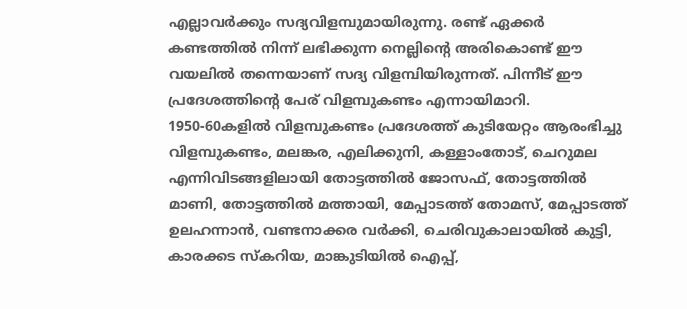എല്ലാവർക്കും സദ്യവിളമ്പുമായിരുന്നു. രണ്ട് ഏക്കർ കണ്ടത്തിൽ നിന്ന് ലഭിക്കുന്ന നെല്ലിൻ്റെ അരികൊണ്ട് ഈ വയലിൽ തന്നെയാണ് സദ്യ വിളമ്പിയിരുന്നത്. പിന്നീട് ഈ പ്രദേശത്തിന്റെ പേര് വിളമ്പുകണ്ടം എന്നായിമാറി.
1950-60കളിൽ വിളമ്പുകണ്ടം പ്രദേശത്ത് കുടിയേറ്റം ആരംഭിച്ചു വിളമ്പുകണ്ടം, മലങ്കര, എലിക്കുനി, കള്ളാംതോട്, ചെറുമല എന്നിവിടങ്ങളിലായി തോട്ടത്തിൽ ജോസഫ്, തോട്ടത്തിൽ മാണി, തോട്ടത്തിൽ മത്തായി, മേപ്പാടത്ത് തോമസ്, മേപ്പാടത്ത് ഉലഹന്നാൻ, വണ്ടനാക്കര വർക്കി, ചെരിവുകാലായിൽ കുട്ടി, കാരക്കട സ്കറിയ, മാങ്കുടിയിൽ ഐപ്പ്,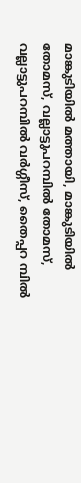മാങ്കുടിയിൽ മത്തായി, മാങ്കുടിയിൽ തോമസ്, വല്ലാട്ടുപറമ്പിൽ തോമസ്, വല്ലാട്ടുപറമ്പിൽ വർഗ്ഗീസ്, തൈപ്പറ മ്പിൽ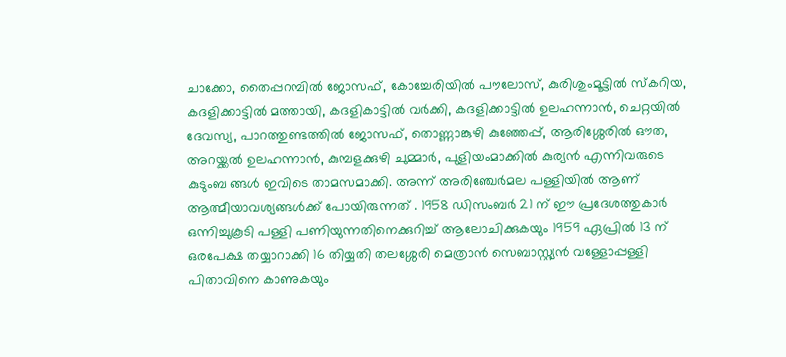ചാക്കോ, തൈപ്പറമ്പിൽ ജോസഫ്, കോച്ചേരിയിൽ പൗലോസ്, കുരിശുംമൂട്ടിൽ സ്കറിയ, കദളിക്കാട്ടിൽ മത്തായി, കദളികാട്ടിൽ വർക്കി, കദളിക്കാട്ടിൽ ഉലഹന്നാൻ, ചെറ്റയിൽ ദേവസ്യ, പാറത്തുണ്ടത്തിൽ ജോസഫ്, തൊണ്ണാങ്കുഴി കുഞ്ഞേപ്പ്, ആരിശ്ശേരിൽ ഔത, അറയ്ക്കൽ ഉലഹന്നാൻ, കുമ്പളക്കുഴി ചുമ്മാർ, പുളിയംമാക്കിൽ കുര്യൻ എന്നിവരുടെ കുടുംബ ങ്ങൾ ഇവിടെ താമസമാക്കി. അന്ന് അരിഞ്ചേർമല പള്ളിയിൽ ആണ് ആത്മീയാവശ്യങ്ങൾക്ക് പോയിരുന്നത് . 1958 ഡിസംബർ 21 ന് ഈ പ്രദേശത്തുകാർ ഒന്നിച്ചുകൂടി പള്ളി പണിയുന്നതിനെക്കുറിച്ച് ആലോചിക്കുകയും 1959 ഏപ്രിൽ 13 ന് ഒരപേക്ഷ തയ്യാറാക്കി 16 തിയ്യതി തലശ്ശേരി മെത്രാൻ സെബാസ്റ്റ്യൻ വള്ളോപ്പള്ളി പിതാവിനെ കാണുകയും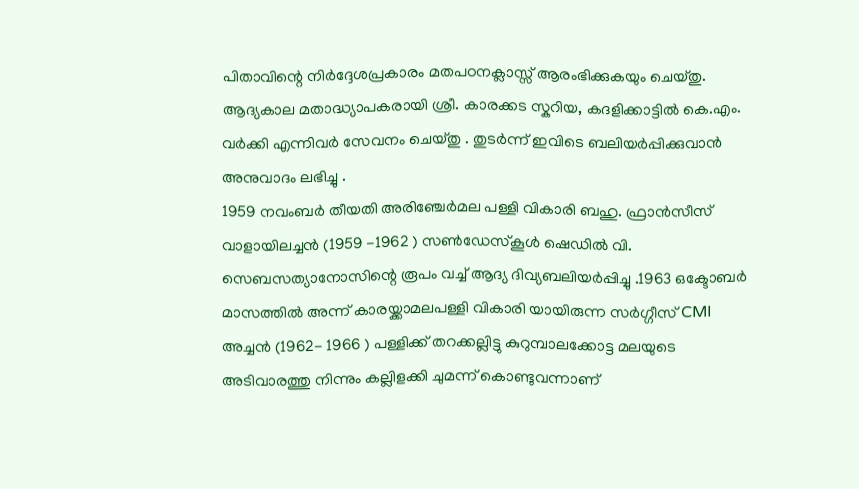പിതാവിന്റെ നിർദ്ദേശപ്രകാരം മതപഠനക്ലാസ്സ് ആരംഭിക്കുകയും ചെയ്തു. ആദ്യകാല മതാദ്ധ്യാപകരായി ശ്രീ. കാരക്കട സ്കറിയ, കദളിക്കാട്ടിൽ കെ.എം. വർക്കി എന്നിവർ സേവനം ചെയ്തു . തുടർന്ന് ഇവിടെ ബലിയർപ്പിക്കുവാൻ അനുവാദം ലഭിച്ചു .
1959 നവംബർ തീയതി അരിഞ്ചേർമല പള്ളി വികാരി ബഹു. ഫ്രാൻസീസ് വാളായിലച്ചൻ (1959 -1962 ) സൺഡേസ്കൂൾ ഷെഡിൽ വി. സെബസത്യാനോസിന്റെ രൂപം വച്ച് ആദ്യ ദിവ്യബലിയർപ്പിച്ചു .1963 ഒക്ടോബർ മാസത്തിൽ അന്ന് കാരയ്ക്കാമലപള്ളി വികാരി യായിരുന്ന സർഗ്ഗീസ് CMI അച്ചൻ (1962- 1966 ) പള്ളിക്ക് തറക്കല്ലിട്ടു കുറുമ്പാലക്കോട്ട മലയുടെ അടിവാരത്തു നിന്നും കല്ലിളക്കി ചുമന്ന് കൊണ്ടുവന്നാണ്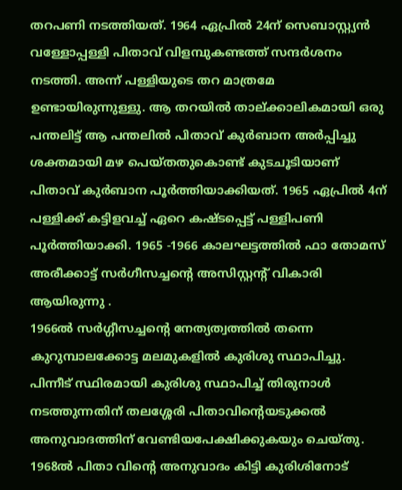തറപണി നടത്തിയത്. 1964 ഏപ്രിൽ 24ന് സെബാസ്റ്റ്യൻ വള്ളോപ്പള്ളി പിതാവ് വിളമ്പുകണ്ടത്ത് സന്ദർശനം നടത്തി. അന്ന് പള്ളിയുടെ തറ മാത്രമേ ഉണ്ടായിരുന്നുള്ളു. ആ തറയിൽ താല്ക്കാലികമായി ഒരു പന്തലിട്ട് ആ പന്തലിൽ പിതാവ് കുർബാന അർപ്പിച്ചു ശക്തമായി മഴ പെയ്തതുകൊണ്ട് കുടചൂടിയാണ് പിതാവ് കുർബാന പൂർത്തിയാക്കിയത്. 1965 ഏപ്രിൽ 4ന് പള്ളിക്ക് കട്ടിളവച്ച് ഏറെ കഷ്ടപ്പെട്ട് പള്ളിപണി പൂർത്തിയാക്കി. 1965 -1966 കാലഘട്ടത്തിൽ ഫാ തോമസ് അരീക്കാട്ട് സർഗീസച്ചന്റെ അസിസ്റ്റന്റ് വികാരി ആയിരുന്നു .
1966ൽ സർഗ്ഗീസച്ചൻ്റെ നേത്യത്വത്തിൽ തന്നെ കുറുമ്പാലക്കോട്ട മലമുകളിൽ കുരിശു സ്ഥാപിച്ചു. പിന്നീട് സ്ഥിരമായി കുരിശു സ്ഥാപിച്ച് തിരുനാൾ നടത്തുന്നതിന് തലശ്ശേരി പിതാവിന്റെയടുക്കൽ അനുവാദത്തിന് വേണ്ടിയപേക്ഷിക്കുകയും ചെയ്തു. 1968ൽ പിതാ വിൻ്റെ അനുവാദം കിട്ടി കുരിശിനോട്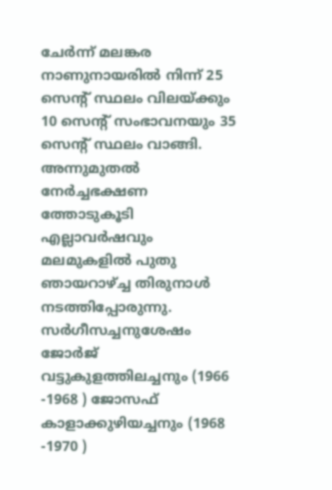ചേർന്ന് മലങ്കര നാണുനായരിൽ നിന്ന് 25 സെൻ്റ് സ്ഥലം വിലയ്ക്കും 10 സെന്റ് സംഭാവനയും 35 സെൻ്റ് സ്ഥലം വാങ്ങി. അന്നുമുതൽ നേർച്ചഭക്ഷണ ത്തോടുകൂടി എല്ലാവർഷവും മലമുകളിൽ പുതു ഞായറാഴ്ച്ച തിരുനാൾ നടത്തിപ്പോരുന്നു. സർഗീസച്ചനുശേഷം ജോർജ് വട്ടുകുളത്തിലച്ചനും (1966 -1968 ) ജോസഫ് കാളാക്കുഴിയച്ചനും (1968 -1970 )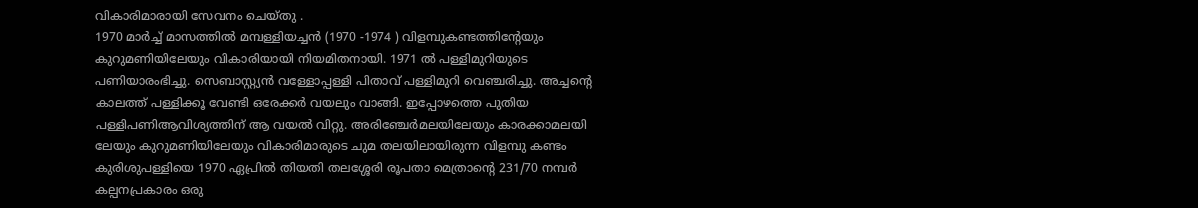വികാരിമാരായി സേവനം ചെയ്തു .
1970 മാർച്ച് മാസത്തിൽ മമ്പള്ളിയച്ചൻ (1970 -1974 ) വിളമ്പുകണ്ടത്തിന്റേയും കുറുമണിയിലേയും വികാരിയായി നിയമിതനായി. 1971 ൽ പള്ളിമുറിയുടെ പണിയാരംഭിച്ചു. സെബാസ്റ്റ്യൻ വള്ളോപ്പള്ളി പിതാവ് പള്ളിമുറി വെഞ്ചരിച്ചു. അച്ചൻ്റെ കാലത്ത് പള്ളിക്കൂ വേണ്ടി ഒരേക്കർ വയലും വാങ്ങി. ഇപ്പോഴത്തെ പുതിയ പള്ളിപണിആവിശ്യത്തിന് ആ വയൽ വിറ്റു. അരിഞ്ചേർമലയിലേയും കാരക്കാമലയി ലേയും കുറുമണിയിലേയും വികാരിമാരുടെ ചുമ തലയിലായിരുന്ന വിളമ്പു കണ്ടം കുരിശുപള്ളിയെ 1970 ഏപ്രിൽ തിയതി തലശ്ശേരി രൂപതാ മെത്രാന്റെ 231/70 നമ്പർ കല്പനപ്രകാരം ഒരു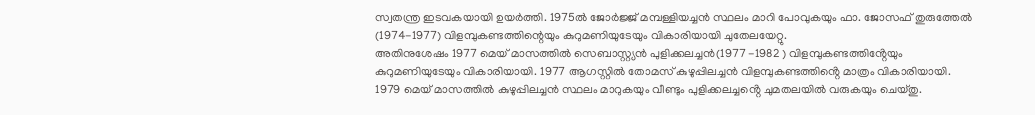സ്വതന്ത്ര ഇടവകയായി ഉയർത്തി. 1975ൽ ജോർജ്ജ് മമ്പള്ളിയച്ചൻ സ്ഥലം മാറി പോവുകയും ഫാ. ജോസഫ് തുരുത്തേൽ (1974-1977) വിളമ്പുകണ്ടത്തിന്റെയും കുറുമണിയുടേയും വികാരിയായി ചുതേലയേറ്റു.
അതിനുശേഷം 1977 മെയ് മാസത്തിൽ സെബാസ്റ്റ്യൻ പുളിക്കലച്ചൻ(1977 -1982 ) വിളമ്പുകണ്ടത്തിൻ്റേയും കുറുമണിയുടേയും വികാരിയായി. 1977 ആഗസ്റ്റിൽ തോമസ് കുഴുപ്പിലച്ചൻ വിളമ്പുകണ്ടത്തിൻ്റെ മാത്രം വികാരിയായി. 1979 മെയ് മാസത്തിൽ കുഴുപ്പിലച്ചൻ സ്ഥലം മാറുകയും വീണ്ടും പുളിക്കലച്ചൻ്റെ ചുമതലയിൽ വരുകയും ചെയ്തു.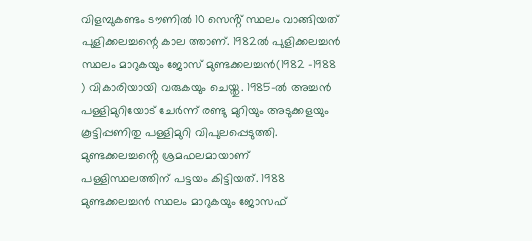വിളമ്പുകണ്ടം ടൗണിൽ 10 സെൻ്റ് സ്ഥലം വാങ്ങിയത് പുളിക്കലച്ചന്റെ കാല ത്താണ്. 1982ൽ പുളിക്കലച്ചൻ സ്ഥലം മാറുകയും ജോസ് മുണ്ടക്കലച്ചൻ(1982 -1988 ) വികാരിയായി വരുകയും ചെയ്തു. 1985-ൽ അച്ചൻ പള്ളിമുറിയോട് ചേർന്ന് രണ്ടു മുറിയും അടുക്കളയും കൂട്ടിപ്പണിതു പള്ളിമുറി വിപുലപ്പെടുത്തി. മുണ്ടക്കലച്ചൻ്റെ ശ്രമഫലമായാണ് പള്ളിസ്ഥലത്തിന് പട്ടയം കിട്ടിയത്. 1988 മുണ്ടക്കലച്ചൻ സ്ഥലം മാറുകയും ജോസഫ്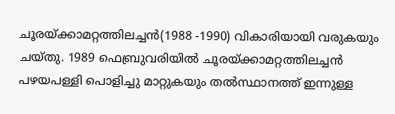ചൂരയ്ക്കാമറ്റത്തിലച്ചൻ(1988 -1990) വികാരിയായി വരുകയും ചയ്തു. 1989 ഫെബ്രുവരിയിൽ ചൂരയ്ക്കാമറ്റത്തിലച്ചൻ പഴയപള്ളി പൊളിച്ചു മാറ്റുകയും തൽസ്ഥാനത്ത് ഇന്നുള്ള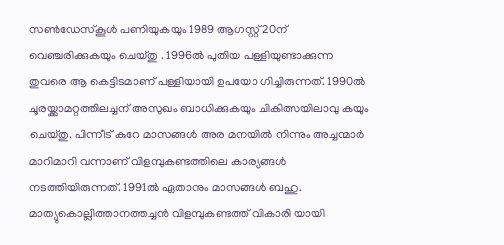സൺഡേസ്കൂൾ പണിയുകയും 1989 ആഗസ്റ്റ് 20ന് വെഞ്ചരിക്കുകയും ചെയ്തു . 1996ൽ പുതിയ പള്ളിയുണ്ടാക്കുന്ന തുവരെ ആ കെട്ടിടമാണ് പള്ളിയായി ഉപയോ ഗിച്ചിരുന്നത്. 1990ൽ ചൂരയ്ക്കാമറ്റത്തിലച്ചന് അസുഖം ബാധിക്കുകയും ചികിത്സയിലാവു കയും ചെയ്തു. പിന്നീട് കുറേ മാസങ്ങൾ അര മനയിൽ നിന്നും അച്ചന്മാർ മാറിമാറി വന്നാണ് വിളമ്പുകണ്ടത്തിലെ കാര്യങ്ങൾ നടത്തിയിരുന്നത്. 1991ൽ ഏതാനും മാസങ്ങൾ ബഹു. മാത്യുകൊല്ലിത്താനത്തച്ചൻ വിളമ്പുകണ്ടത്ത് വികാരി യായി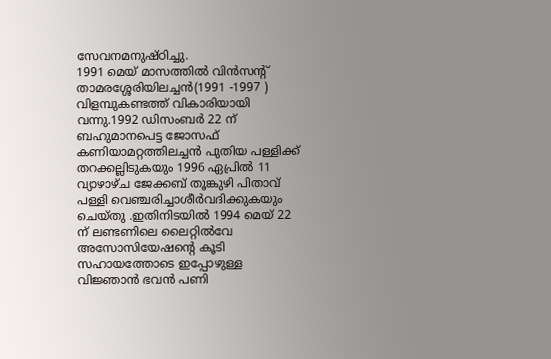സേവനമനുഷ്ഠിച്ചു.
1991 മെയ് മാസത്തിൽ വിൻസൻ്റ് താമരശ്ശേരിയിലച്ചൻ(1991 -1997 ) വിളമ്പുകണ്ടത്ത് വികാരിയായി വന്നു.1992 ഡിസംബർ 22 ന് ബഹുമാനപെട്ട ജോസഫ് കണിയാമറ്റത്തിലച്ചൻ പുതിയ പള്ളിക്ക് തറക്കല്ലിടുകയും 1996 ഏപ്രിൽ 11 വ്യാഴാഴ്ച ജേക്കബ് തൂങ്കുഴി പിതാവ് പള്ളി വെഞ്ചരിച്ചാശീർവദിക്കുകയും ചെയ്തു .ഇതിനിടയിൽ 1994 മെയ് 22 ന് ലണ്ടണിലെ ലൈറ്റിൽവേ അസോസിയേഷന്റെ കൂടി സഹായത്തോടെ ഇപ്പോഴുള്ള വിജ്ഞാൻ ഭവൻ പണി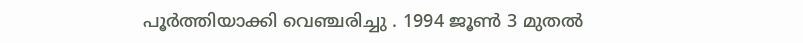പൂർത്തിയാക്കി വെഞ്ചരിച്ചു . 1994 ജൂൺ 3 മുതൽ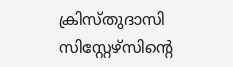ക്രിസ്തുദാസി സിസ്റ്റേഴ്സിൻ്റെ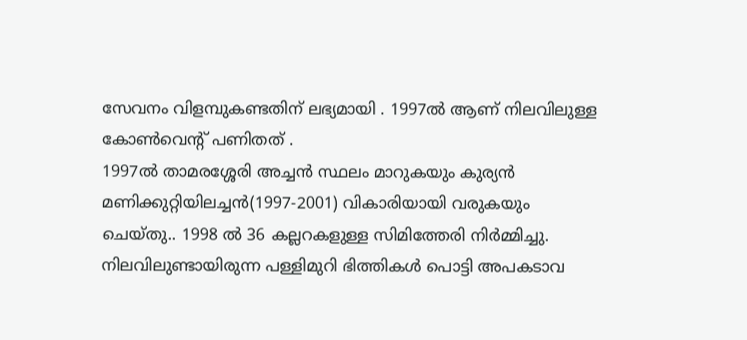സേവനം വിളമ്പുകണ്ടതിന് ലഭ്യമായി . 1997ൽ ആണ് നിലവിലുള്ള കോൺവെന്റ് പണിതത് .
1997ൽ താമരശ്ശേരി അച്ചൻ സ്ഥലം മാറുകയും കുര്യൻ മണിക്കുറ്റിയിലച്ചൻ(1997-2001) വികാരിയായി വരുകയും ചെയ്തു.. 1998 ൽ 36 കല്ലറകളുള്ള സിമിത്തേരി നിർമ്മിച്ചു. നിലവിലുണ്ടായിരുന്ന പള്ളിമുറി ഭിത്തികൾ പൊട്ടി അപകടാവ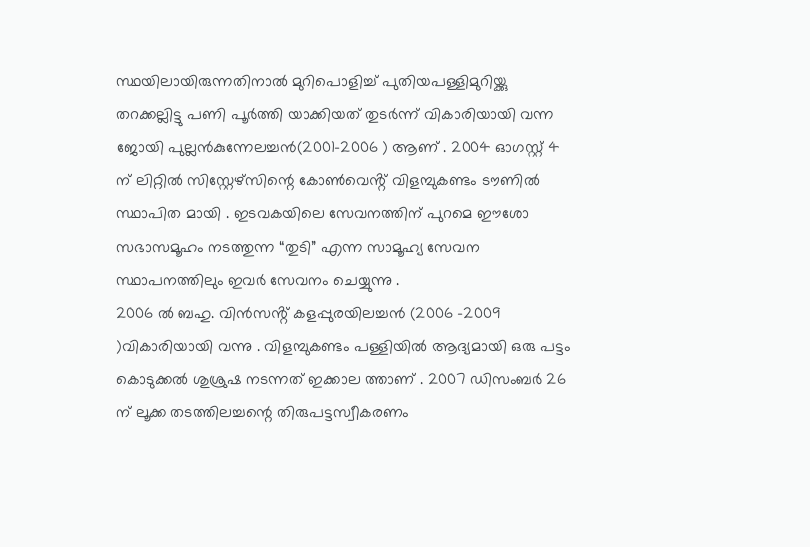സ്ഥയിലായിരുന്നതിനാൽ മുറിപൊളിച്ച് പുതിയപള്ളിമുറിയ്ക്കു തറക്കല്ലിട്ടു പണി പൂർത്തി യാക്കിയത് തുടർന്ന് വികാരിയായി വന്ന ജോയി പുല്ലൻകുന്നേലച്ചൻ(2001-2006 ) ആണ് . 2004 ഓഗസ്റ്റ് 4 ന് ലിറ്റിൽ സിസ്റ്റേഴ്സിന്റെ കോൺവെൻ്റ് വിളമ്പുകണ്ടം ടൗണിൽ സ്ഥാപിത മായി . ഇടവകയിലെ സേവനത്തിന് പുറമെ ഈശോ സഭാസമൂഹം നടത്തുന്ന “തുടി” എന്ന സാമൂഹ്യ സേവന സ്ഥാപനത്തിലും ഇവർ സേവനം ചെയ്യുന്നു .
2006 ൽ ബഹു. വിൻസൻ്റ് കളപ്പുരയിലച്ചൻ (2006 -2009 )വികാരിയായി വന്നു . വിളമ്പുകണ്ടം പള്ളിയിൽ ആദ്യമായി ഒരു പട്ടം കൊടുക്കൽ ശുശ്രുഷ നടന്നത് ഇക്കാല ത്താണ് . 2007 ഡിസംബർ 26 ന് ലൂക്ക തടത്തിലച്ചന്റെ തിരുപട്ടസ്വീകരണം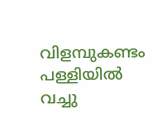വിളമ്പുകണ്ടം പള്ളിയിൽ വച്ചു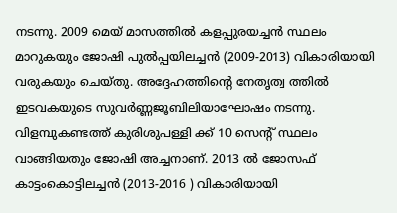നടന്നു. 2009 മെയ് മാസത്തിൽ കളപ്പുരയച്ചൻ സ്ഥലം മാറുകയും ജോഷി പുൽപ്പയിലച്ചൻ (2009-2013) വികാരിയായി വരുകയും ചെയ്തു. അദ്ദേഹത്തിൻ്റെ നേതൃത്വ ത്തിൽ ഇടവകയുടെ സുവർണ്ണജൂബിലിയാഘോഷം നടന്നു. വിളമ്പുകണ്ടത്ത് കുരിശുപള്ളി ക്ക് 10 സെന്റ് സ്ഥലം വാങ്ങിയതും ജോഷി അച്ചനാണ്. 2013 ൽ ജോസഫ് കാട്ടംകൊട്ടിലച്ചൻ (2013-2016 ) വികാരിയായി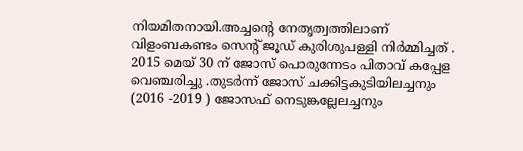നിയമിതനായി.അച്ചന്റെ നേതൃത്വത്തിലാണ് വിളംബകണ്ടം സെന്റ് ജൂഡ് കുരിശുപള്ളി നിർമ്മിച്ചത് . 2015 മെയ് 30 ന് ജോസ് പൊരുന്നേടം പിതാവ് കപ്പേള വെഞ്ചരിച്ചു .തുടർന്ന് ജോസ് ചക്കിട്ടകുടിയിലച്ചനും (2016 -2019 ) ജോസഫ് നെടുങ്കല്ലേലച്ചനും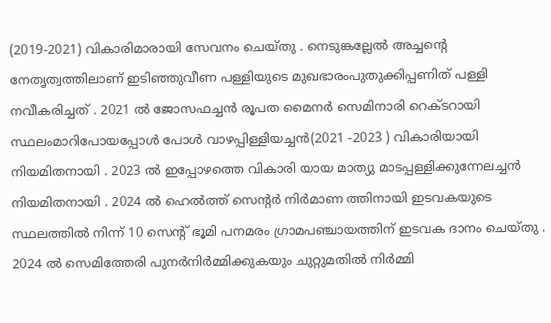(2019-2021) വികാരിമാരായി സേവനം ചെയ്തു . നെടുങ്കല്ലേൽ അച്ചന്റെ നേതൃത്വത്തിലാണ് ഇടിഞ്ഞുവീണ പള്ളിയുടെ മുഖഭാരംപുതുക്കിപ്പണിത് പള്ളി നവീകരിച്ചത് . 2021 ൽ ജോസഫച്ചൻ രൂപത മൈനർ സെമിനാരി റെക്ടറായി സ്ഥലംമാറിപോയപ്പോൾ പോൾ വാഴപ്പിള്ളിയച്ചൻ(2021 -2023 ) വികാരിയായി നിയമിതനായി . 2023 ൽ ഇപ്പോഴത്തെ വികാരി യായ മാത്യു മാടപ്പള്ളിക്കുന്നേലച്ചൻ നിയമിതനായി . 2024 ൽ ഹെൽത്ത് സെന്റർ നിർമാണ ത്തിനായി ഇടവകയുടെ സ്ഥലത്തിൽ നിന്ന് 10 സെന്റ് ഭൂമി പനമരം ഗ്രാമപഞ്ചായത്തിന് ഇടവക ദാനം ചെയ്തു . 2024 ൽ സെമിത്തേരി പുനർനിർമ്മിക്കുകയും ചുറ്റുമതിൽ നിർമ്മി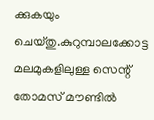ക്കുകയും ചെയ്തു.കുറുമ്പാലക്കോട്ട മലമുകളിലുള്ള സെന്റ് തോമസ് മൗണ്ടിൽ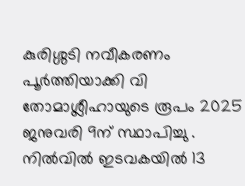കുരിശ്ശടി നവീകരണം പൂർത്തിയാക്കി വി തോമാശ്ലീഹായുടെ രൂപം 2025 ജനുവരി 9ന് സ്ഥാപിച്ചു .
നിൽവിൽ ഇടവകയിൽ 13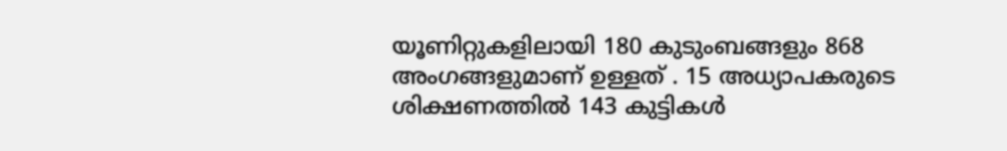യൂണിറ്റുകളിലായി 180 കുടുംബങ്ങളും 868 അംഗങ്ങളുമാണ് ഉള്ളത് . 15 അധ്യാപകരുടെ ശിക്ഷണത്തിൽ 143 കുട്ടികൾ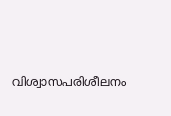വിശ്വാസപരിശീലനം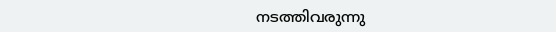നടത്തിവരുന്നു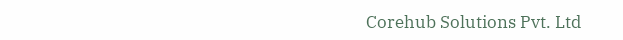Corehub Solutions Pvt. Ltd